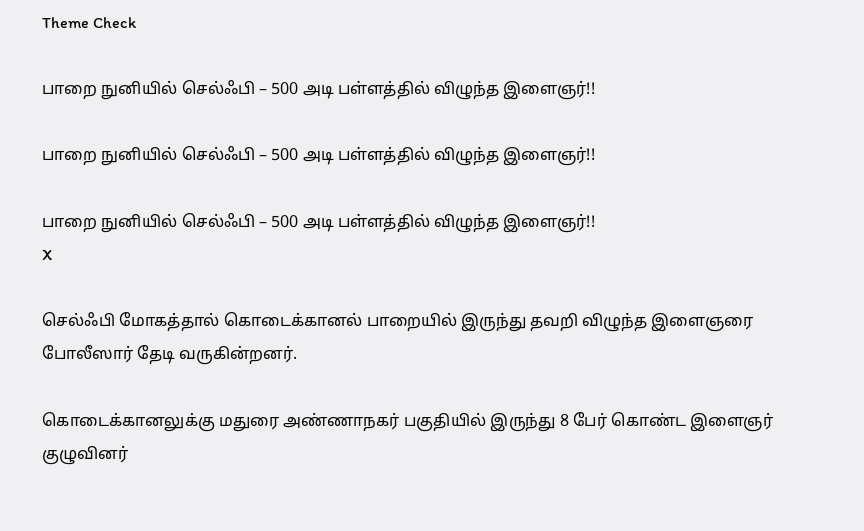Theme Check

பாறை நுனியில் செல்ஃபி – 500 அடி பள்ளத்தில் விழுந்த இளைஞர்!!

பாறை நுனியில் செல்ஃபி – 500 அடி பள்ளத்தில் விழுந்த இளைஞர்!!

பாறை நுனியில் செல்ஃபி – 500 அடி பள்ளத்தில் விழுந்த இளைஞர்!!
X

செல்ஃபி மோகத்தால் கொடைக்கானல் பாறையில் இருந்து தவறி விழுந்த இளைஞரை போலீஸார் தேடி வருகின்றனர்.

கொடைக்கானலுக்கு மதுரை அண்ணாநகர் பகுதியில் இருந்து 8 பேர் கொண்ட இளைஞர் குழுவினர்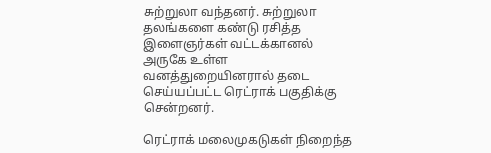சுற்றுலா வந்தனர். சுற்றுலா தலங்களை கண்டு ரசித்த இளைஞர்கள் வட்டக்கானல் அருகே உள்ள வனத்துறையினரால் தடை செய்யப்பட்ட ரெட்ராக் பகுதிக்கு சென்றனர்.

ரெட்ராக் மலைமுகடுகள் நிறைந்த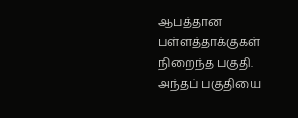ஆபத்தான பள்ளத்தாக்குகள் நிறைந்த பகுதி. அந்தப் பகுதியை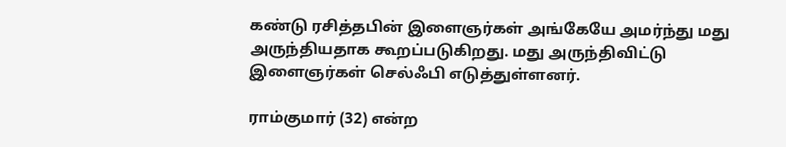கண்டு ரசித்தபின் இளைஞர்கள் அங்கேயே அமர்ந்து மது அருந்தியதாக கூறப்படுகிறது. மது அருந்திவிட்டு இளைஞர்கள் செல்ஃபி எடுத்துள்ளனர்.

ராம்குமார் (32) என்ற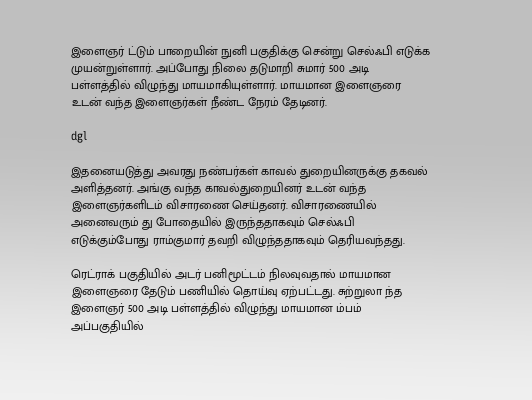இளைஞர் ட்டும் பாறையின் நுனி பகுதிக்கு சென்று செல்ஃபி எடுக்க முயன்றுள்ளார். அப்போது நிலை தடுமாறி சுமார் 500 அடி பள்ளத்தில் விழுந்து மாயமாகியுள்ளார். மாயமான இளைஞரை உடன் வந்த இளைஞர்கள் நீண்ட நேரம் தேடினர்.

dgl

இதனையடுத்து அவரது நண்பர்கள் காவல் துறையினருக்கு தகவல் அளித்தனர். அங்கு வந்த காவல்துறையினர் உடன் வந்த இளைஞர்களிடம் விசாரணை செய்தனர். விசாரணையில் அனைவரும் து போதையில் இருந்ததாகவும் செல்ஃபி எடுக்கும்போது ராம்குமார் தவறி விழுந்ததாகவும் தெரியவந்தது.

ரெட்ராக் பகுதியில் அடர் பனிமூட்டம் நிலவுவதால் மாயமான இளைஞரை தேடும் பணியில் தொய்வு ஏற்பட்டது. சுற்றுலா ந்த இளைஞர் 500 அடி பள்ளத்தில் விழுந்து மாயமான ம்பம் அப்பகுதியில்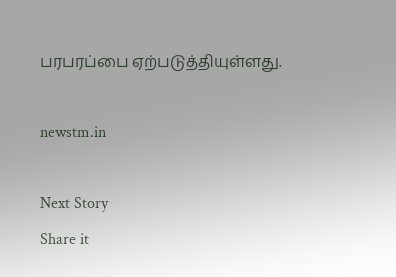பரபரப்பை ஏற்படுத்தியுள்ளது.

newstm.in

Next Story
Share it